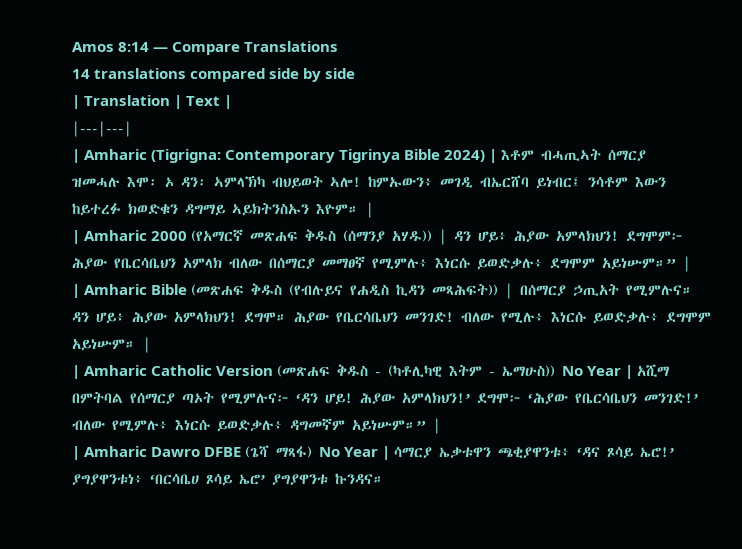Amos 8:14 — Compare Translations
14 translations compared side by side
| Translation | Text |
|---|---|
| Amharic (Tigrigna: Contemporary Tigrinya Bible 2024) | እቶም ብሓጢኣት ሰማርያ ዝመሓሉ እሞ፡ ኦ ዳን፡ ኣምላኽካ ብህይወት ኣሎ! ከምኡውን፥ መገዲ ብኤርሸባ ይነብር፤ ንሳቶም እውን ከይተረፉ ክወድቁን ዳግማይ ኣይክትንስኡን እዮም። |
| Amharic 2000 (የአማርኛ መጽሐፍ ቅዱስ (ሰማንያ አሃዱ)) | ዳን ሆይ፥ ሕያው አምላክህን! ደግሞም፦ ሕያው የቤርሳቤህን አምላክ ብለው በሰማርያ መማፀኛ የሚምሉ፥ እነርሱ ይወድቃሉ፥ ደግሞም አይነሡም።” |
| Amharic Bible (መጽሐፍ ቅዱስ (የብሉይና የሐዲስ ኪዳን መጻሕፍት)) | በሰማርያ ኃጢአት የሚምሉና። ዳን ሆይ፥ ሕያው አምላክህን! ደግሞ። ሕያው የቤርሳቤህን መንገድ! ብለው የሚሉ፥ እነርሱ ይወድቃሉ፥ ደግሞም አይነሡም። |
| Amharic Catholic Version (መጽሐፍ ቅዱስ - (ካቶሊካዊ እትም - ኤማሁስ)) No Year | አሺማ በምትባል የሰማርያ ጣኦት የሚምሉና፦ ‘ዳን ሆይ! ሕያው አምላክህን!’ ደግሞ፦ ‘ሕያው የቤርሳቤህን መንገድ!’ ብለው የሚምሉ፥ እነርሱ ይወድቃሉ፥ ዳግመኛም አይነሡም።” |
| Amharic Dawro DFBE (ጌሻ ማጻፋ) No Year | ሳማርያ ኤቃቱዋን ጫቂያዋንቱ፥ ‘ዳና ጾሳይ ኤሮ!’ ያግያዋንቱነ፥ ‘በርሳቤሀ ጾሳይ ኤሮ’ ያግያዋንቱ ኩንዳና።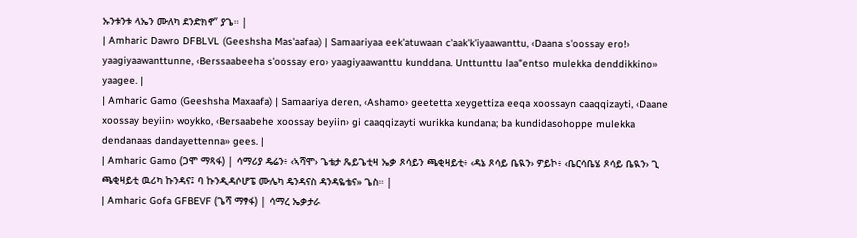ኡንቱንቱ ላኤን ሙለካ ደንድክኖ” ያጌ። |
| Amharic Dawro DFBLVL (Geeshsha Mas'aafaa) | Samaariyaa eek'atuwaan c'aak'k'iyaawanttu, ‹Daana s'oossay ero!› yaagiyaawanttunne, ‹Berssaabeeha s'oossay ero› yaagiyaawanttu kunddana. Unttunttu laa"entso mulekka denddikkino» yaagee. |
| Amharic Gamo (Geeshsha Maxaafa) | Samaariya deren, ‹Ashamo› geetetta xeygettiza eeqa xoossayn caaqqizayti, ‹Daane xoossay beyiin› woykko, ‹Bersaabehe xoossay beyiin› gi caaqqizayti wurikka kundana; ba kundidasohoppe mulekka dendanaas dandayettenna» gees. |
| Amharic Gamo (ጋሞ ማጻፋ) | ሳማሪያ ዴሬን፥ ‹ኣሻሞ› ጌቴታ ጼይጌቲዛ ኤቃ ጾሳይን ጫቂዛይቲ፥ ‹ዳኔ ጾሳይ ቤዪን› ዎይኮ፥ ‹ቤርሳቤሄ ጾሳይ ቤዪን› ጊ ጫቂዛይቲ ዉሪካ ኩንዳና፤ ባ ኩንዲዳሶሆፔ ሙሌካ ዴንዳናስ ዳንዳዬቴና» ጌስ። |
| Amharic Gofa GFBEVF (ጌሻ ማፃፋ) | ሳማረ ኤቃታራ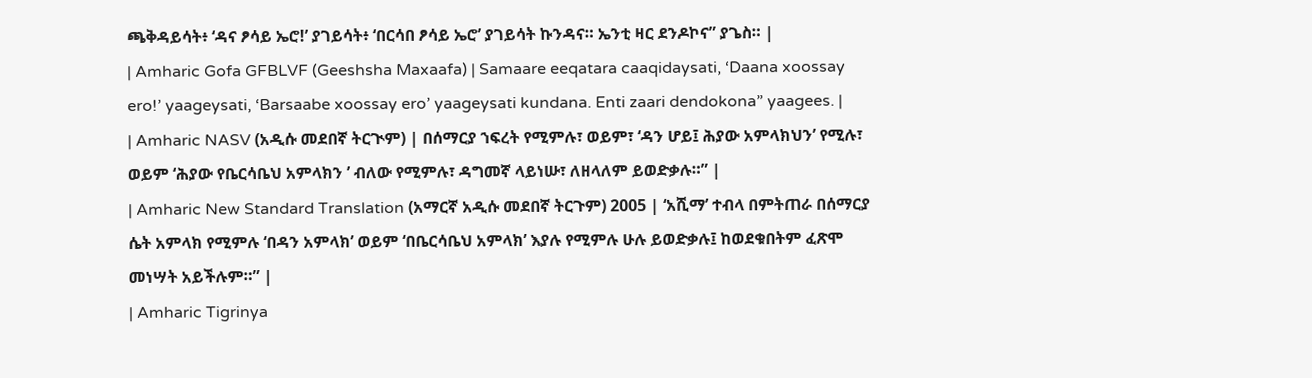ጫቅዳይሳት፥ ‘ዳና ፆሳይ ኤሮ!’ ያገይሳት፥ ‘በርሳበ ፆሳይ ኤሮ’ ያገይሳት ኩንዳና። ኤንቲ ዛር ደንዶኮና” ያጌስ። |
| Amharic Gofa GFBLVF (Geeshsha Maxaafa) | Samaare eeqatara caaqidaysati, ‘Daana xoossay ero!’ yaageysati, ‘Barsaabe xoossay ero’ yaageysati kundana. Enti zaari dendokona” yaagees. |
| Amharic NASV (አዲሱ መደበኛ ትርጒም) | በሰማርያ ኀፍረት የሚምሉ፣ ወይም፣ ‘ዳን ሆይ፤ ሕያው አምላክህን’ የሚሉ፣ ወይም ‘ሕያው የቤርሳቤህ አምላክን ’ ብለው የሚምሉ፣ ዳግመኛ ላይነሡ፣ ለዘላለም ይወድቃሉ።” |
| Amharic New Standard Translation (አማርኛ አዲሱ መደበኛ ትርጉም) 2005 | ‘አሺማ’ ተብላ በምትጠራ በሰማርያ ሴት አምላክ የሚምሉ ‘በዳን አምላክ’ ወይም ‘በቤርሳቤህ አምላክ’ እያሉ የሚምሉ ሁሉ ይወድቃሉ፤ ከወደቁበትም ፈጽሞ መነሣት አይችሉም።” |
| Amharic Tigrinya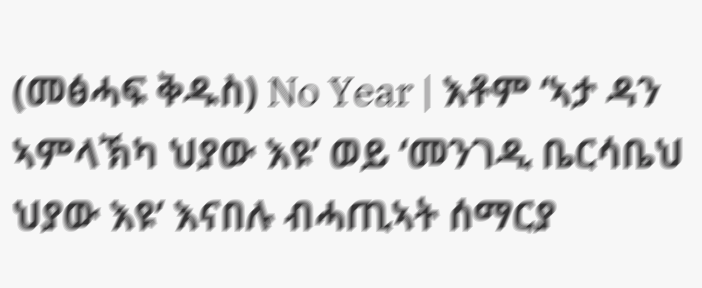(መፅሓፍ ቅዱስ) No Year | እቶም ‘ኣታ ዳን ኣምላኽካ ህያው እዩ’ ወይ ‘መንገዲ ቤርሳቤህ ህያው እዩ’ እናበሉ ብሓጢኣት ሰማርያ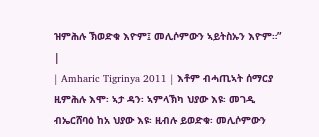ዝምሕሉ ኽወድቁ እዮም፤ መሊሶምውን ኣይትስኡን እዮም።” |
| Amharic Tigrinya 2011 | እቶም ብሓጢኣት ሰማርያ ዚምሕሉ እሞ፡ ኣታ ዳን፡ ኣምላኽካ ህያው እዩ፡ መገዲ ብኤርሸባዕ ከአ ህያው እዩ፡ ዚብሉ ይወድቁ፡ መሊሶምውን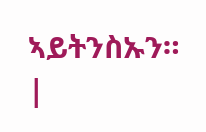ኣይትንስኡን። |